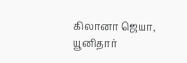கிலானா ஜெயா, யூனிதார்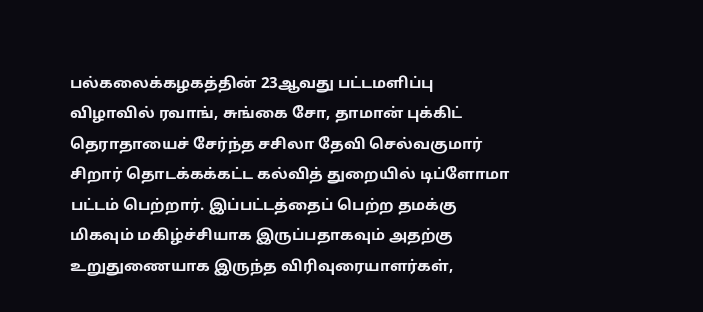பல்கலைக்கழகத்தின் 23ஆவது பட்டமளிப்பு விழாவில் ரவாங், சுங்கை சோ, தாமான் புக்கிட் தெராதாயைச் சேர்ந்த சசிலா தேவி செல்வகுமார் சிறார் தொடக்கக்கட்ட கல்வித் துறையில் டிப்ளோமா பட்டம் பெற்றார். இப்பட்டத்தைப் பெற்ற தமக்கு மிகவும் மகிழ்ச்சியாக இருப்பதாகவும் அதற்கு உறுதுணையாக இருந்த விரிவுரையாளர்கள்,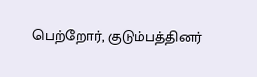பெற்றோர், குடும்பத்தினர்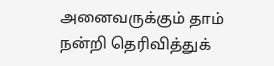அனைவருக்கும் தாம் நன்றி தெரிவித்துக்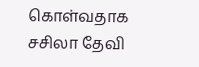கொள்வதாக சசிலா தேவி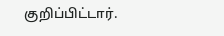குறிப்பிட்டார்.